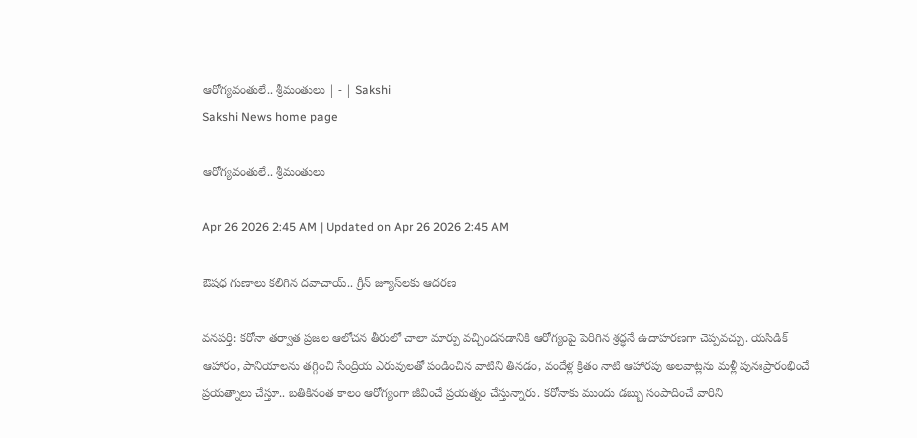ఆరోగ్యవంతులే.. శ్రీమంతులు | - | Sakshi
Sakshi News home page

ఆరోగ్యవంతులే.. శ్రీమంతులు

Apr 26 2026 2:45 AM | Updated on Apr 26 2026 2:45 AM

ఔషధ గుణాలు కలిగిన దవాచాయ్‌.. గ్రీన్‌ జ్యూస్‌లకు ఆదరణ

వనపర్తి: కరోనా తర్వాత ప్రజల ఆలోచన తీరులో చాలా మార్పు వచ్చిందనడానికి ఆరోగ్యంపై పెరిగిన శ్రద్ధనే ఉదాహరణగా చెప్పవచ్చు. యసిడిక్‌ ఆహారం, పానియాలను తగ్గించి సేంద్రియ ఎరువులతో పండించిన వాటిని తినడం, వందేళ్ల క్రితం నాటి ఆహారపు అలవాట్లను మళ్లీ పునఃప్రారంభించే ప్రయత్నాలు చేస్తూ.. బతికినంత కాలం ఆరోగ్యంగా జీవించే ప్రయత్నం చేస్తున్నారు. కరోనాకు ముందు డబ్బు సంపాదించే వారిని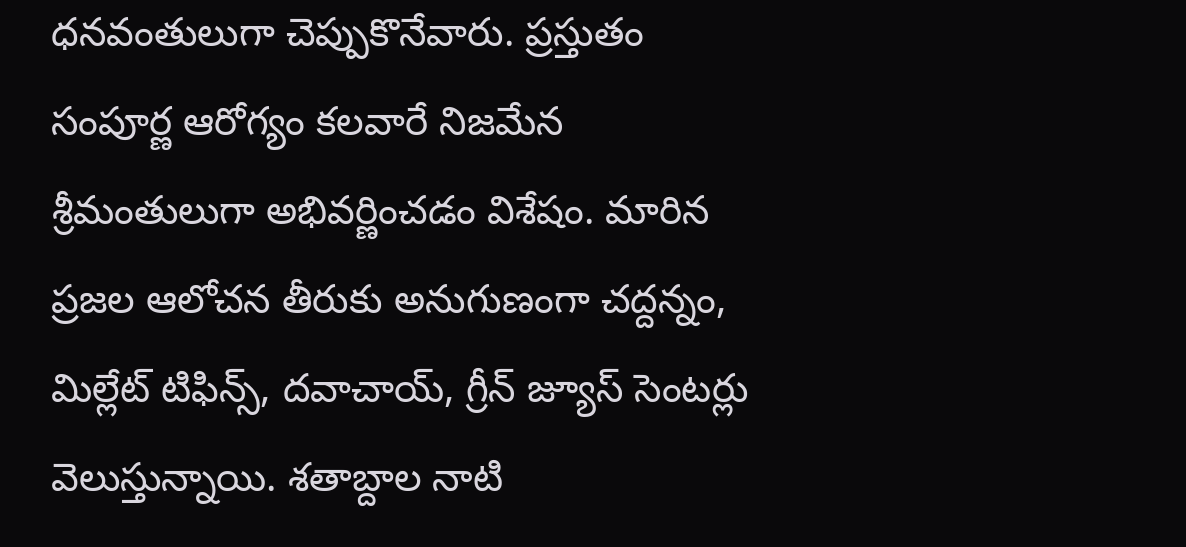ధనవంతులుగా చెప్పుకొనేవారు. ప్రస్తుతం సంపూర్ణ ఆరోగ్యం కలవారే నిజమేన శ్రీమంతులుగా అభివర్ణించడం విశేషం. మారిన ప్రజల ఆలోచన తీరుకు అనుగుణంగా చద్దన్నం, మిల్లేట్‌ టిఫిన్స్‌, దవాచాయ్‌, గ్రీన్‌ జ్యూస్‌ సెంటర్లు వెలుస్తున్నాయి. శతాబ్దాల నాటి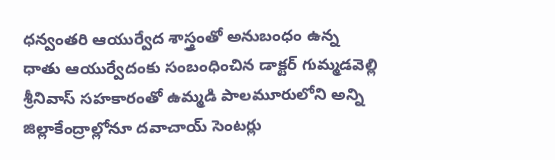ధన్వంతరి ఆయుర్వేద శాస్త్రంతో అనుబంధం ఉన్న ధాతు ఆయుర్వేదంకు సంబంధించిన డాక్టర్‌ గుమ్మడవెల్లి శ్రీనివాస్‌ సహకారంతో ఉమ్మడి పాలమూరులోని అన్ని జిల్లాకేంద్రాల్లోనూ దవాచాయ్‌ సెంటర్లు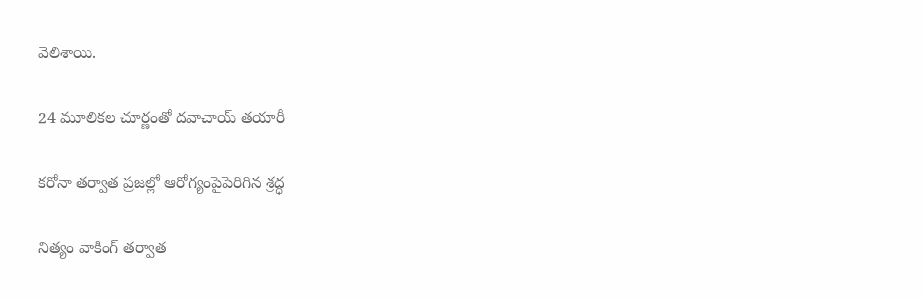వెలిశాయి.

24 మూలికల చూర్ణంతో దవాచాయ్‌ తయారీ

కరోనా తర్వాత ప్రజల్లో ఆరోగ్యంపైపెరిగిన శ్రద్ధ

నిత్యం వాకింగ్‌ తర్వాత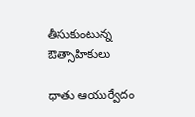తీసుకుంటున్న ఔత్సాహికులు

ధాతు ఆయుర్వేదం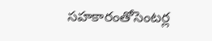సహకారంతోసెంటర్ల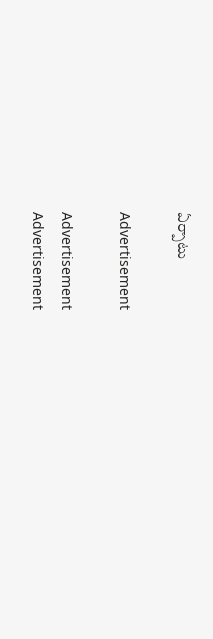ఏర్పాటు

Advertisement

Advertisement
Advertisement